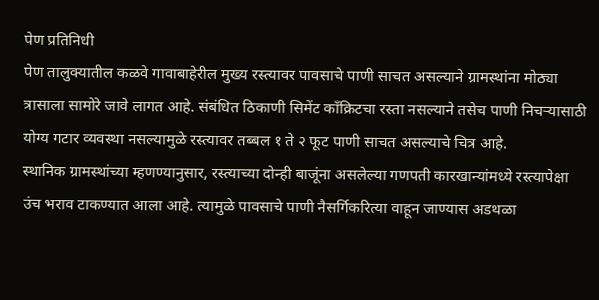पेण प्रतिनिधी
पेण तालुक्यातील कळवे गावाबाहेरील मुख्य रस्त्यावर पावसाचे पाणी साचत असल्याने ग्रामस्थांना मोठ्या त्रासाला सामोरे जावे लागत आहे. संबंधित ठिकाणी सिमेंट काँक्रिटचा रस्ता नसल्याने तसेच पाणी निचऱ्यासाठी योग्य गटार व्यवस्था नसल्यामुळे रस्त्यावर तब्बल १ ते २ फूट पाणी साचत असल्याचे चित्र आहे.
स्थानिक ग्रामस्थांच्या म्हणण्यानुसार, रस्त्याच्या दोन्ही बाजूंना असलेल्या गणपती कारखान्यांमध्ये रस्त्यापेक्षा उंच भराव टाकण्यात आला आहे. त्यामुळे पावसाचे पाणी नैसर्गिकरित्या वाहून जाण्यास अडथळा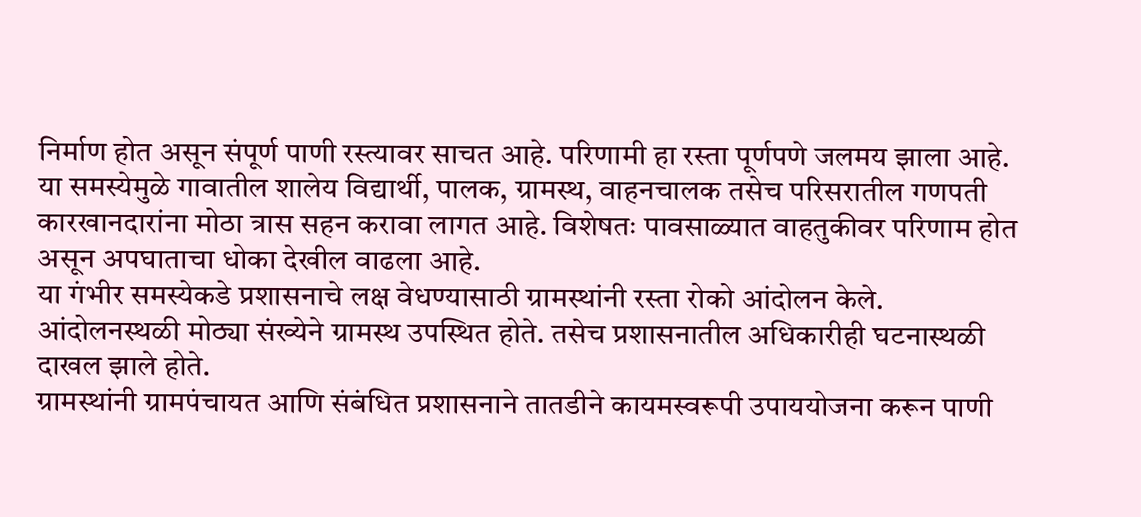निर्माण होत असून संपूर्ण पाणी रस्त्यावर साचत आहे. परिणामी हा रस्ता पूर्णपणे जलमय झाला आहे.
या समस्येमुळे गावातील शालेय विद्यार्थी, पालक, ग्रामस्थ, वाहनचालक तसेच परिसरातील गणपती कारखानदारांना मोठा त्रास सहन करावा लागत आहे. विशेषतः पावसाळ्यात वाहतुकीवर परिणाम होत असून अपघाताचा धोका देखील वाढला आहे.
या गंभीर समस्येकडे प्रशासनाचे लक्ष वेधण्यासाठी ग्रामस्थांनी रस्ता रोको आंदोलन केले. आंदोलनस्थळी मोठ्या संख्येने ग्रामस्थ उपस्थित होते. तसेच प्रशासनातील अधिकारीही घटनास्थळी दाखल झाले होते.
ग्रामस्थांनी ग्रामपंचायत आणि संबंधित प्रशासनाने तातडीने कायमस्वरूपी उपाययोजना करून पाणी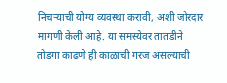निचऱ्याची योग्य व्यवस्था करावी, अशी जोरदार मागणी केली आहे. या समस्येवर तातडीने तोडगा काढणे ही काळाची गरज असल्याची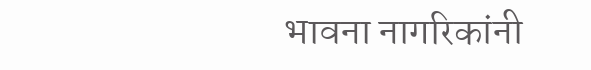भावना नागरिकांनी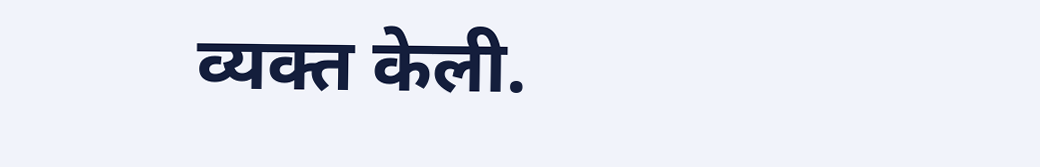व्यक्त केली.